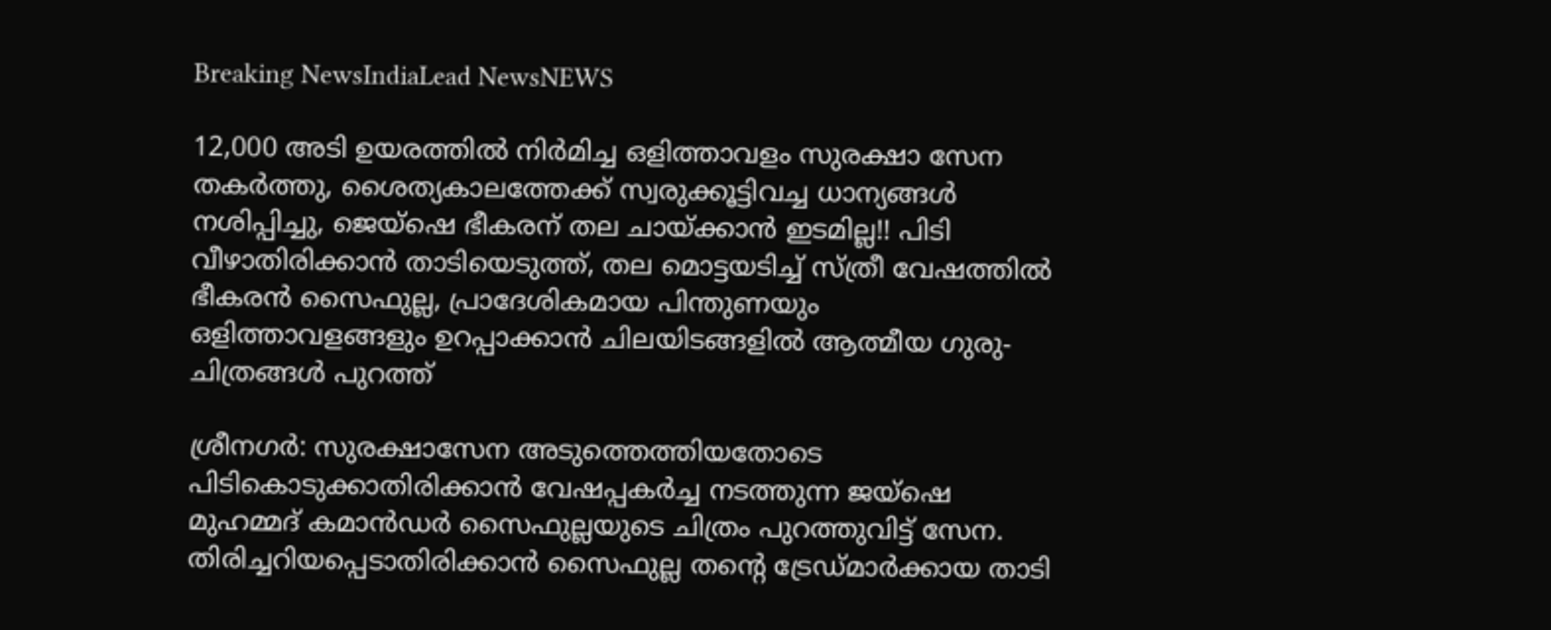Breaking NewsIndiaLead NewsNEWS

12,000 അടി ഉയരത്തിൽ നിർമിച്ച ഒളിത്താവളം സുരക്ഷാ സേന തകർത്തു, ശൈത്യകാലത്തേക്ക് സ്വരുക്കൂട്ടിവച്ച ധാന്യങ്ങൾ നശിപ്പിച്ചു, ജെയ്ഷെ ഭീകരന് തല ചായ്ക്കാൻ ഇടമില്ല!! പിടി വീഴാതിരിക്കാൻ താടിയെടുത്ത്, തല മൊട്ടയടിച്ച് സ്ത്രീ വേഷത്തിൽ ഭീകരൻ സൈഫുല്ല, പ്രാദേശികമായ പിന്തുണയും ഒളിത്താവളങ്ങളും ഉറപ്പാക്കാൻ ചിലയിടങ്ങളിൽ ആത്മീയ ഗുരു- ചിത്രങ്ങൾ പുറത്ത്

ശ്രീനഗർ: സുരക്ഷാസേന അടുത്തെത്തിയതോടെ പിടികൊടുക്കാതിരിക്കാൻ വേഷപ്പകർച്ച നടത്തുന്ന ജയ്‌ഷെ മുഹമ്മദ് കമാൻഡർ സൈഫുല്ലയുടെ ചിത്രം പുറത്തുവിട്ട് സേന. തിരിച്ചറിയപ്പെടാതിരിക്കാൻ സൈഫുല്ല തന്റെ ട്രേഡ്മാർക്കായ താടി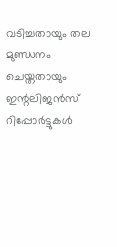വടിച്ചതായും തല മുണ്ഡനം ചെയ്തതായും ഇന്റലിജൻസ് റിപ്പോർട്ടുകൾ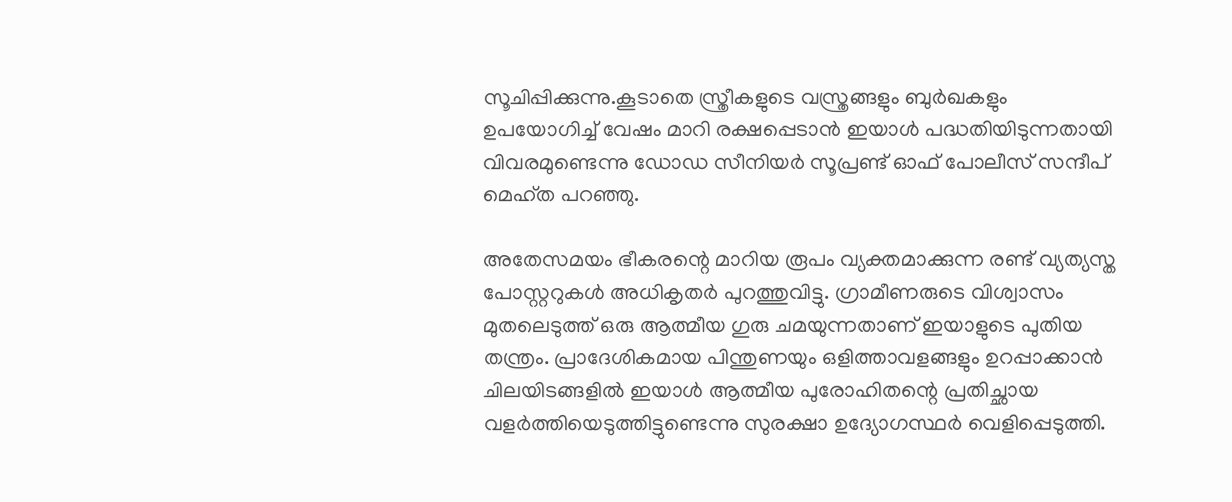സൂചിപ്പിക്കുന്നു.കൂടാതെ സ്ത്രീകളുടെ വസ്ത്രങ്ങളും ബുർഖകളും ഉപയോഗിച്ച് വേഷം മാറി രക്ഷപ്പെടാൻ ഇയാൾ പദ്ധതിയിടുന്നതായി വിവരമുണ്ടെന്നു ഡോഡ സീനിയർ സൂപ്രണ്ട് ഓഫ് പോലീസ് സന്ദീപ് മെഹ്ത പറഞ്ഞു.

അതേസമയം ഭീകരന്റെ മാറിയ രൂപം വ്യക്തമാക്കുന്ന രണ്ട് വ്യത്യസ്ത പോസ്റ്ററുകൾ അധികൃതർ പുറത്തുവിട്ടു. ഗ്രാമീണരുടെ വിശ്വാസം മുതലെടുത്ത് ഒരു ആത്മീയ ഗുരു ചമയുന്നതാണ് ഇയാളുടെ പുതിയ തന്ത്രം. പ്രാദേശികമായ പിന്തുണയും ഒളിത്താവളങ്ങളും ഉറപ്പാക്കാൻ ചിലയിടങ്ങളിൽ ഇയാൾ ആത്മീയ പുരോഹിതന്റെ പ്രതിച്ഛായ വളർത്തിയെടുത്തിട്ടുണ്ടെന്നു സുരക്ഷാ ഉദ്യോഗസ്ഥർ വെളിപ്പെടുത്തി.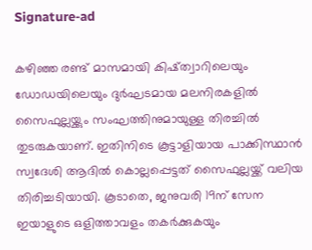Signature-ad

കഴിഞ്ഞ രണ്ട് മാസമായി കിഷ്ത്വാറിലെയും ഡോഡയിലെയും ദുർഘടമായ മലനിരകളിൽ സൈഫുല്ലയ്ക്കും സംഘത്തിനുമായുള്ള തിരച്ചിൽ തുടരുകയാണ്. ഇതിനിടെ കൂട്ടാളിയായ പാക്കിസ്ഥാൻ സ്വദേശി ആദിൽ കൊല്ലപ്പെട്ടത് സൈഫുല്ലയ്ക്ക് വലിയ തിരിച്ചടിയായി. കൂടാതെ, ജനുവരി 19ന് സേന ഇയാളുടെ ഒളിത്താവളം തകർക്കുകയും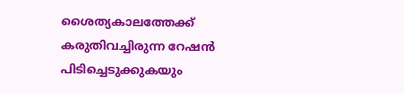ശൈത്യകാലത്തേക്ക് കരുതിവച്ചിരുന്ന റേഷൻ പിടിച്ചെടുക്കുകയും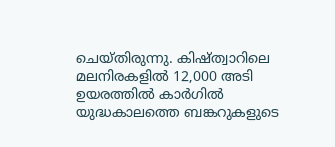ചെയ്തിരുന്നു. കിഷ്ത്വാറിലെ മലനിരകളിൽ 12,000 അടി ഉയരത്തിൽ കാർഗിൽ യുദ്ധകാലത്തെ ബങ്കറുകളുടെ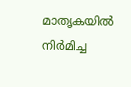മാതൃകയിൽ നിർമിച്ച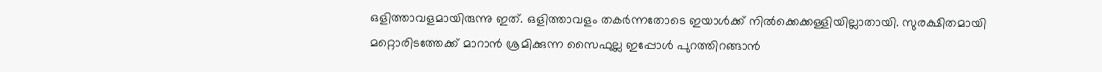ഒളിത്താവളമായിരുന്നു ഇത്. ഒളിത്താവളം തകർന്നതോടെ ഇയാൾക്ക് നിൽക്കെക്കള്ളിയില്ലാതായി. സുരക്ഷിതമായി മറ്റൊരിടത്തേക്ക് മാറാൻ ശ്രമിക്കുന്ന സൈഫുല്ല ഇപ്പോൾ പുറത്തിറങ്ങാൻ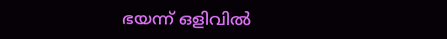ഭയന്ന് ഒളിവിൽ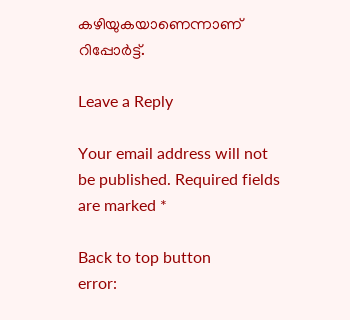കഴിയുകയാണെന്നാണ് റിപ്പോർട്ട്.

Leave a Reply

Your email address will not be published. Required fields are marked *

Back to top button
error: